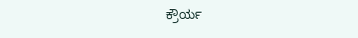ಕ್ರೌರ್ಯ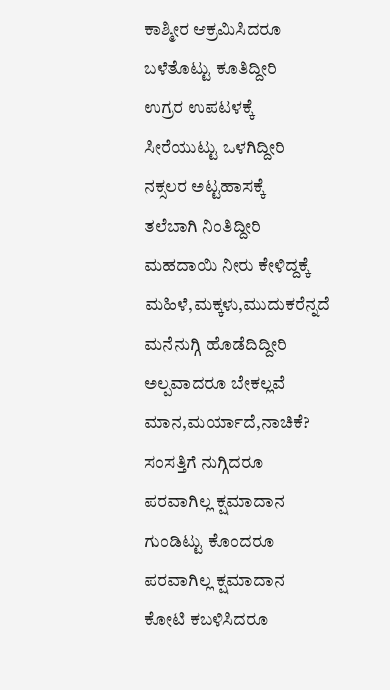ಕಾಶ್ಮೀರ ಆಕ್ರಮಿಸಿದರೂ
ಬಳೆತೊಟ್ಟು ಕೂತಿದ್ದೀರಿ
ಉಗ್ರರ ಉಪಟಳಕ್ಕೆ
ಸೀರೆಯುಟ್ಟು ಒಳಗಿದ್ದೀರಿ
ನಕ್ಸಲರ ಅಟ್ಟಹಾಸಕ್ಕೆ
ತಲೆಬಾಗಿ ನಿಂತಿದ್ದೀರಿ
ಮಹದಾಯಿ ನೀರು ಕೇಳಿದ್ದಕ್ಕೆ
ಮಹಿಳೆ,ಮಕ್ಕಳು,ಮುದುಕರೆನ್ನದೆ
ಮನೆನುಗ್ಗಿ ಹೊಡೆದಿದ್ದೀರಿ
ಅಲ್ಪವಾದರೂ ಬೇಕಲ್ಲವೆ ಮಾನ,ಮರ್ಯಾದೆ,ನಾಚಿಕೆ?
ಸಂಸತ್ತಿಗೆ ನುಗ್ಗಿದರೂ
ಪರವಾಗಿಲ್ಲ ಕ್ಷಮಾದಾನ
ಗುಂಡಿಟ್ಟು ಕೊಂದರೂ
ಪರವಾಗಿಲ್ಲ ಕ್ಷಮಾದಾನ
ಕೋಟಿ ಕಬಳಿಸಿದರೂ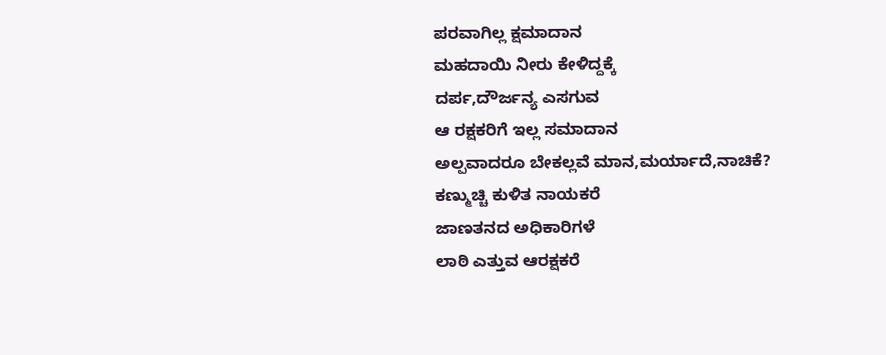ಪರವಾಗಿಲ್ಲ ಕ್ಷಮಾದಾನ
ಮಹದಾಯಿ ನೀರು ಕೇಳಿದ್ದಕ್ಕೆ
ದರ್ಪ,ದೌರ್ಜನ್ಯ ಎಸಗುವ
ಆ ರಕ್ಷಕರಿಗೆ ಇಲ್ಲ ಸಮಾದಾನ
ಅಲ್ಪವಾದರೂ ಬೇಕಲ್ಲವೆ ಮಾನ,ಮರ್ಯಾದೆ,ನಾಚಿಕೆ?
ಕಣ್ಮುಚ್ಚಿ ಕುಳಿತ ನಾಯಕರೆ
ಜಾಣತನದ ಅಧಿಕಾರಿಗಳೆ
ಲಾಠಿ ಎತ್ತುವ ಆರಕ್ಷಕರೆ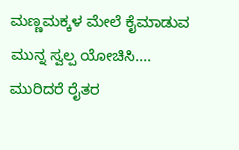ಮಣ್ಣಮಕ್ಕಳ ಮೇಲೆ ಕೈಮಾಡುವ
ಮುನ್ನ ಸ್ವಲ್ಪ ಯೋಚಿಸಿ....
ಮುರಿದರೆ ರೈತರ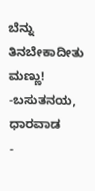ಬೆನ್ನು
ತಿನಬೇಕಾದೀತು ಮಣ್ಣು!
-ಬಸುತನಯ, ಧಾರವಾಡ
-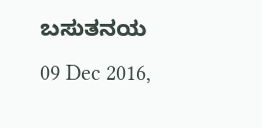ಬಸುತನಯ
09 Dec 2016,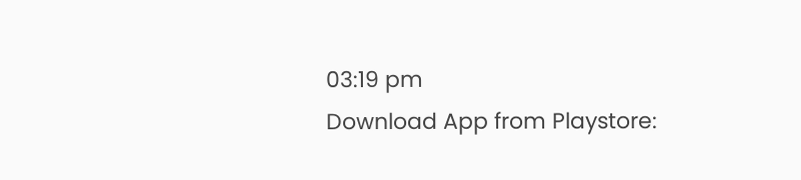03:19 pm
Download App from Playstore: